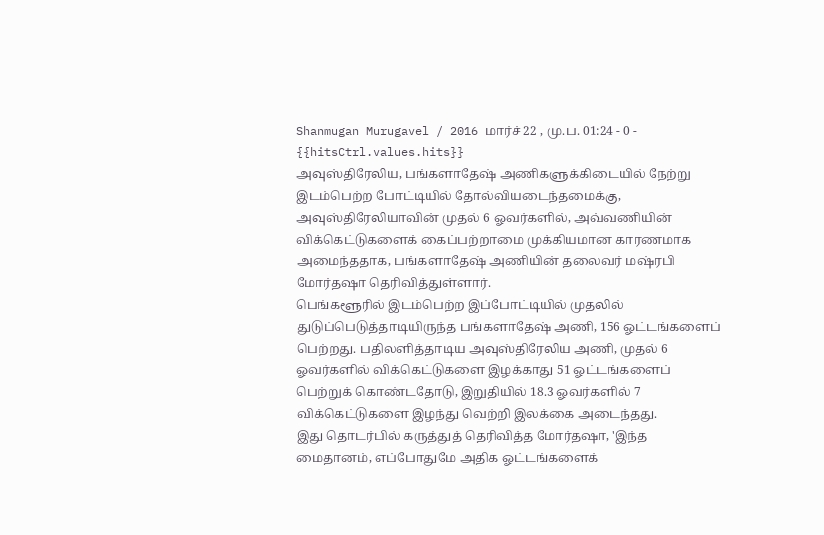Shanmugan Murugavel / 2016 மார்ச் 22 , மு.ப. 01:24 - 0 - {{hitsCtrl.values.hits}}
அவுஸ்திரேலிய, பங்களாதேஷ் அணிகளுக்கிடையில் நேற்று இடம்பெற்ற போட்டியில் தோல்வியடைந்தமைக்கு, அவுஸ்திரேலியாவின் முதல் 6 ஓவர்களில், அவ்வணியின் விக்கெட்டுகளைக் கைப்பற்றாமை முக்கியமான காரணமாக அமைந்ததாக, பங்களாதேஷ் அணியின் தலைவர் மஷ்ரபி மோர்தஷா தெரிவித்துள்ளார்.
பெங்களூரில் இடம்பெற்ற இப்போட்டியில் முதலில் துடுப்பெடுத்தாடியிருந்த பங்களாதேஷ் அணி, 156 ஓட்டங்களைப் பெற்றது. பதிலளித்தாடிய அவுஸ்திரேலிய அணி, முதல் 6 ஓவர்களில் விக்கெட்டுகளை இழக்காது 51 ஓட்டங்களைப் பெற்றுக் கொண்டதோடு, இறுதியில் 18.3 ஓவர்களில் 7 விக்கெட்டுகளை இழந்து வெற்றி இலக்கை அடைந்தது.
இது தொடர்பில் கருத்துத் தெரிவித்த மோர்தஷா, 'இந்த மைதானம், எப்போதுமே அதிக ஓட்டங்களைக்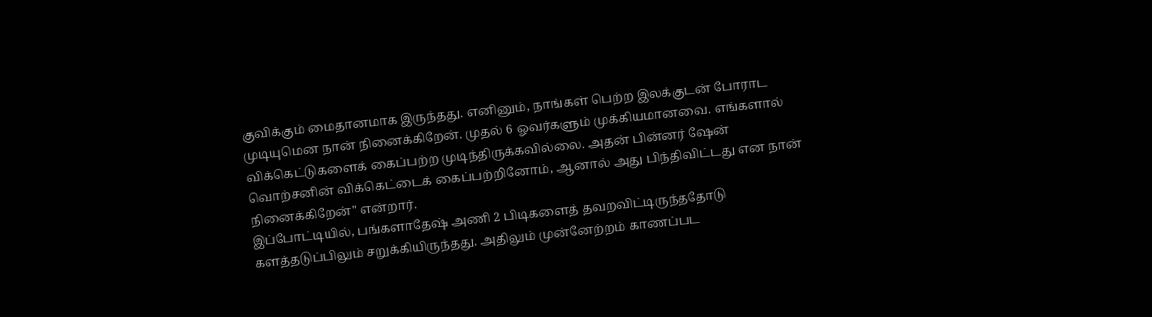குவிக்கும் மைதானமாக இருந்தது. எனினும், நாங்கள் பெற்ற இலக்குடன் போராட முடியுமென நான் நினைக்கிறேன். முதல் 6 ஓவர்களும் முக்கியமானவை. எங்களால் விக்கெட்டுகளைக் கைப்பற்ற முடிந்திருக்கவில்லை. அதன் பின்னர் ஷேன் வொற்சனின் விக்கெட்டைக் கைப்பற்றினோம், ஆனால் அது பிந்திவிட்டது என நான் நினைக்கிறேன்" என்றார்.
இப்போட்டியில், பங்களாதேஷ் அணி 2 பிடிகளைத் தவறவிட்டிருந்ததோடு களத்தடுப்பிலும் சறுக்கியிருந்தது. அதிலும் முன்னேற்றம் காணப்பட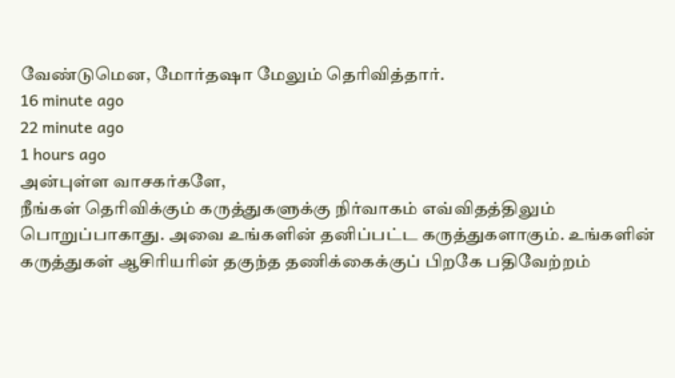வேண்டுமென, மோர்தஷா மேலும் தெரிவித்தார்.
16 minute ago
22 minute ago
1 hours ago
அன்புள்ள வாசகர்களே,
நீங்கள் தெரிவிக்கும் கருத்துகளுக்கு நிர்வாகம் எவ்விதத்திலும் பொறுப்பாகாது. அவை உங்களின் தனிப்பட்ட கருத்துகளாகும். உங்களின் கருத்துகள் ஆசிரியரின் தகுந்த தணிக்கைக்குப் பிறகே பதிவேற்றம்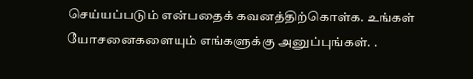செய்யப்படும் என்பதைக் கவனத்திற்கொள்க. உங்கள் யோசனைகளையும் எங்களுக்கு அனுப்புங்கள். .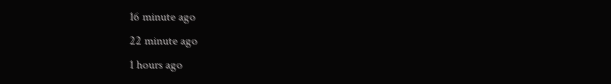16 minute ago
22 minute ago
1 hours ago